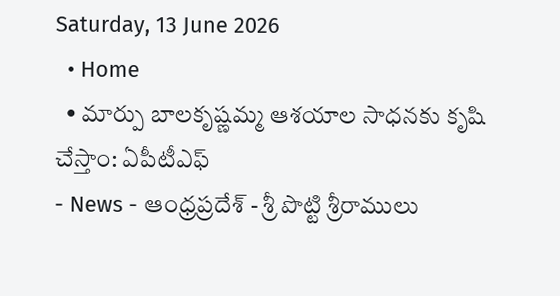Saturday, 13 June 2026
  • Home
  • మార్పు బాలకృష్ణమ్మ ఆశయాల సాధనకు కృషి చేస్తాం: ఏపీటీఎఫ్
- News - ఆంధ్రప్రదేశ్ - శ్రీ పొట్టి శ్రీరాములు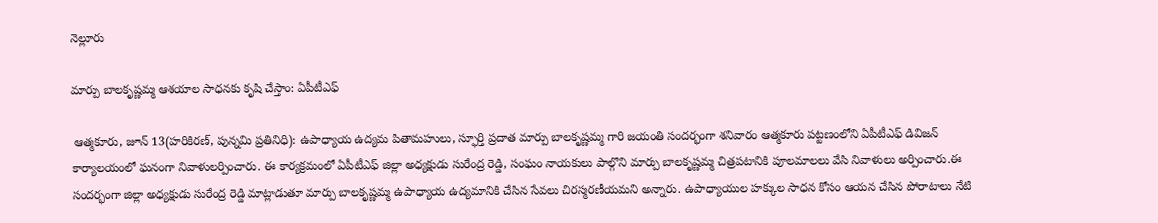నెల్లూరు

మార్పు బాలకృష్ణమ్మ ఆశయాల సాధనకు కృషి చేస్తాం: ఏపీటీఎఫ్

 ఆత్మకూరు, జూన్ 13(హరికిరణ్, పున్నమి ప్రతినిధి): ఉపాధ్యాయ ఉద్యమ పితామహులు, స్ఫూర్తి ప్రదాత మార్పు బాలకృష్ణమ్మ గారి జయంతి సందర్భంగా శనివారం ఆత్మకూరు పట్టణంలోని ఏపీటీఎఫ్ డివిజన్ కార్యాలయంలో ఘనంగా నివాళులర్పించారు. ఈ కార్యక్రమంలో ఏపీటీఎఫ్ జిల్లా అధ్యక్షుడు సురేంద్ర రెడ్డి, సంఘం నాయకులు పాల్గొని మార్పు బాలకృష్ణమ్మ చిత్రపటానికి పూలమాలలు వేసి నివాళులు అర్పించారు.ఈ సందర్భంగా జిల్లా అధ్యక్షుడు సురేంద్ర రెడ్డి మాట్లాడుతూ మార్పు బాలకృష్ణమ్మ ఉపాధ్యాయ ఉద్యమానికి చేసిన సేవలు చిరస్మరణీయమని అన్నారు. ఉపాధ్యాయుల హక్కుల సాధన కోసం ఆయన చేసిన పోరాటాలు నేటి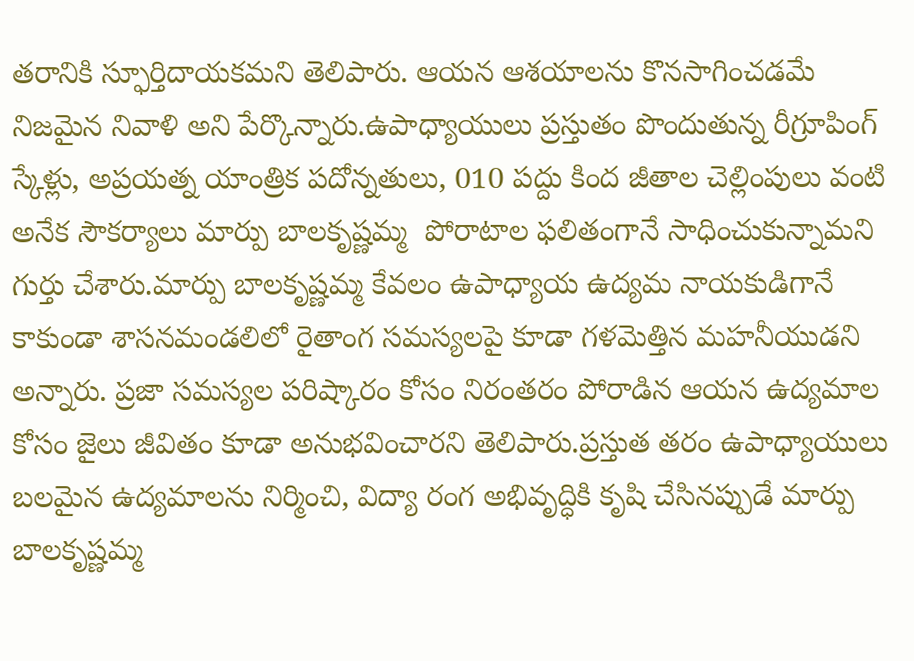తరానికి స్ఫూర్తిదాయకమని తెలిపారు. ఆయన ఆశయాలను కొనసాగించడమే నిజమైన నివాళి అని పేర్కొన్నారు.ఉపాధ్యాయులు ప్రస్తుతం పొందుతున్న రీగ్రూపింగ్ స్కేళ్లు, అప్రయత్న యాంత్రిక పదోన్నతులు, 010 పద్దు కింద జీతాల చెల్లింపులు వంటి అనేక సౌకర్యాలు మార్పు బాలకృష్ణమ్మ  పోరాటాల ఫలితంగానే సాధించుకున్నామని గుర్తు చేశారు.మార్పు బాలకృష్ణమ్మ కేవలం ఉపాధ్యాయ ఉద్యమ నాయకుడిగానే కాకుండా శాసనమండలిలో రైతాంగ సమస్యలపై కూడా గళమెత్తిన మహనీయుడని అన్నారు. ప్రజా సమస్యల పరిష్కారం కోసం నిరంతరం పోరాడిన ఆయన ఉద్యమాల కోసం జైలు జీవితం కూడా అనుభవించారని తెలిపారు.ప్రస్తుత తరం ఉపాధ్యాయులు బలమైన ఉద్యమాలను నిర్మించి, విద్యా రంగ అభివృద్ధికి కృషి చేసినప్పుడే మార్పు బాలకృష్ణమ్మ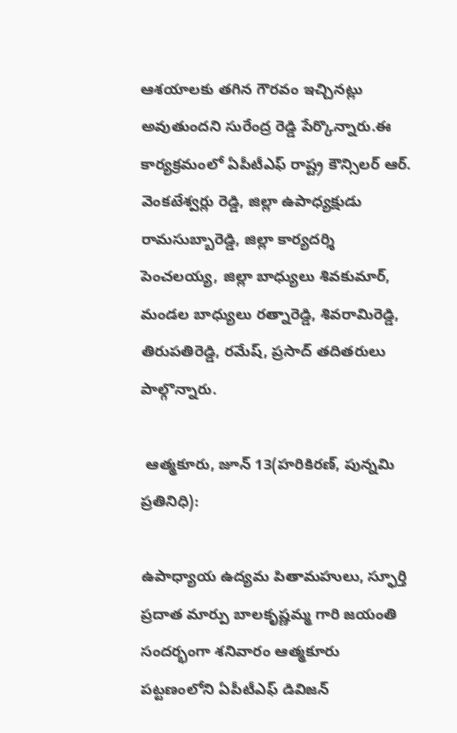ఆశయాలకు తగిన గౌరవం ఇచ్చినట్లు అవుతుందని సురేంద్ర రెడ్డి పేర్కొన్నారు.ఈ కార్యక్రమంలో ఏపీటీఎఫ్ రాష్ట్ర కౌన్సిలర్ ఆర్. వెంకటేశ్వర్లు రెడ్డి, జిల్లా ఉపాధ్యక్షుడు రామసుబ్బారెడ్డి, జిల్లా కార్యదర్శి పెంచలయ్య, జిల్లా బాధ్యులు శివకుమార్, మండల బాధ్యులు రత్నారెడ్డి, శివరామిరెడ్డి, తిరుపతిరెడ్డి, రమేష్, ప్రసాద్ తదితరులు పాల్గొన్నారు.

 ఆత్మకూరు, జూన్ 13(హరికిరణ్, పున్నమి ప్రతినిధి):

ఉపాధ్యాయ ఉద్యమ పితామహులు, స్ఫూర్తి ప్రదాత మార్పు బాలకృష్ణమ్మ గారి జయంతి సందర్భంగా శనివారం ఆత్మకూరు పట్టణంలోని ఏపీటీఎఫ్ డివిజన్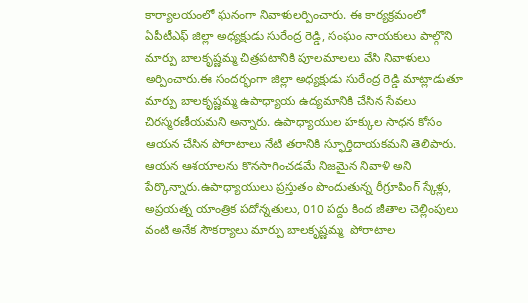కార్యాలయంలో ఘనంగా నివాళులర్పించారు. ఈ కార్యక్రమంలో ఏపీటీఎఫ్ జిల్లా అధ్యక్షుడు సురేంద్ర రెడ్డి, సంఘం నాయకులు పాల్గొని మార్పు బాలకృష్ణమ్మ చిత్రపటానికి పూలమాలలు వేసి నివాళులు అర్పించారు.ఈ సందర్భంగా జిల్లా అధ్యక్షుడు సురేంద్ర రెడ్డి మాట్లాడుతూ మార్పు బాలకృష్ణమ్మ ఉపాధ్యాయ ఉద్యమానికి చేసిన సేవలు చిరస్మరణీయమని అన్నారు. ఉపాధ్యాయుల హక్కుల సాధన కోసం ఆయన చేసిన పోరాటాలు నేటి తరానికి స్ఫూర్తిదాయకమని తెలిపారు. ఆయన ఆశయాలను కొనసాగించడమే నిజమైన నివాళి అని పేర్కొన్నారు.ఉపాధ్యాయులు ప్రస్తుతం పొందుతున్న రీగ్రూపింగ్ స్కేళ్లు, అప్రయత్న యాంత్రిక పదోన్నతులు, 010 పద్దు కింద జీతాల చెల్లింపులు వంటి అనేక సౌకర్యాలు మార్పు బాలకృష్ణమ్మ  పోరాటాల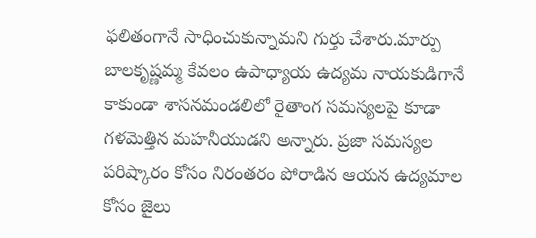ఫలితంగానే సాధించుకున్నామని గుర్తు చేశారు.మార్పు బాలకృష్ణమ్మ కేవలం ఉపాధ్యాయ ఉద్యమ నాయకుడిగానే కాకుండా శాసనమండలిలో రైతాంగ సమస్యలపై కూడా గళమెత్తిన మహనీయుడని అన్నారు. ప్రజా సమస్యల పరిష్కారం కోసం నిరంతరం పోరాడిన ఆయన ఉద్యమాల కోసం జైలు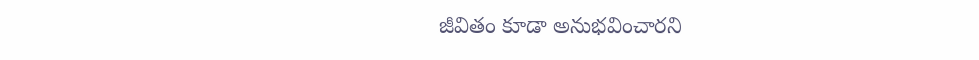జీవితం కూడా అనుభవించారని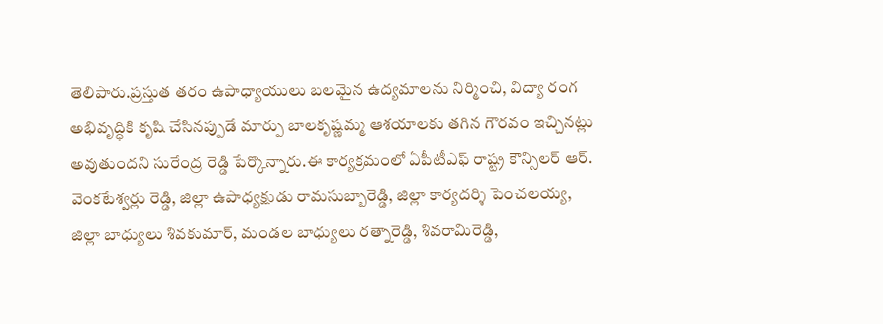తెలిపారు.ప్రస్తుత తరం ఉపాధ్యాయులు బలమైన ఉద్యమాలను నిర్మించి, విద్యా రంగ అభివృద్ధికి కృషి చేసినప్పుడే మార్పు బాలకృష్ణమ్మ ఆశయాలకు తగిన గౌరవం ఇచ్చినట్లు అవుతుందని సురేంద్ర రెడ్డి పేర్కొన్నారు.ఈ కార్యక్రమంలో ఏపీటీఎఫ్ రాష్ట్ర కౌన్సిలర్ ఆర్. వెంకటేశ్వర్లు రెడ్డి, జిల్లా ఉపాధ్యక్షుడు రామసుబ్బారెడ్డి, జిల్లా కార్యదర్శి పెంచలయ్య, జిల్లా బాధ్యులు శివకుమార్, మండల బాధ్యులు రత్నారెడ్డి, శివరామిరెడ్డి,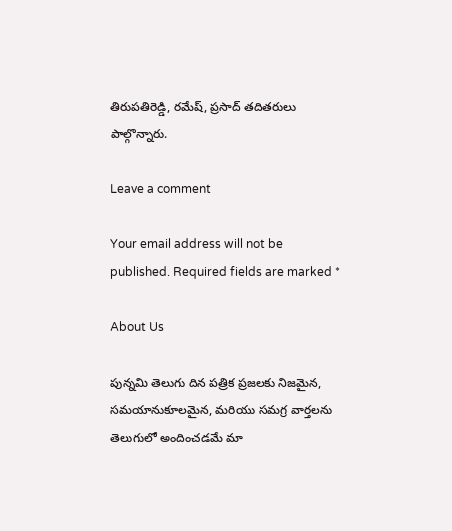తిరుపతిరెడ్డి, రమేష్, ప్రసాద్ తదితరులు పాల్గొన్నారు.

Leave a comment

Your email address will not be published. Required fields are marked *

About Us

పున్నమి తెలుగు దిన పత్రిక ప్రజలకు నిజమైన, సమయానుకూలమైన, మరియు సమగ్ర వార్తలను తెలుగులో అందించడమే మా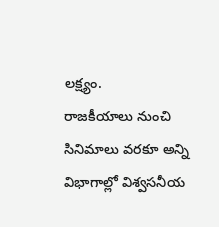లక్ష్యం.
రాజకీయాలు నుంచి సినిమాలు వరకూ అన్ని విభాగాల్లో విశ్వసనీయ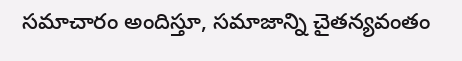సమాచారం అందిస్తూ, సమాజాన్ని చైతన్యవంతం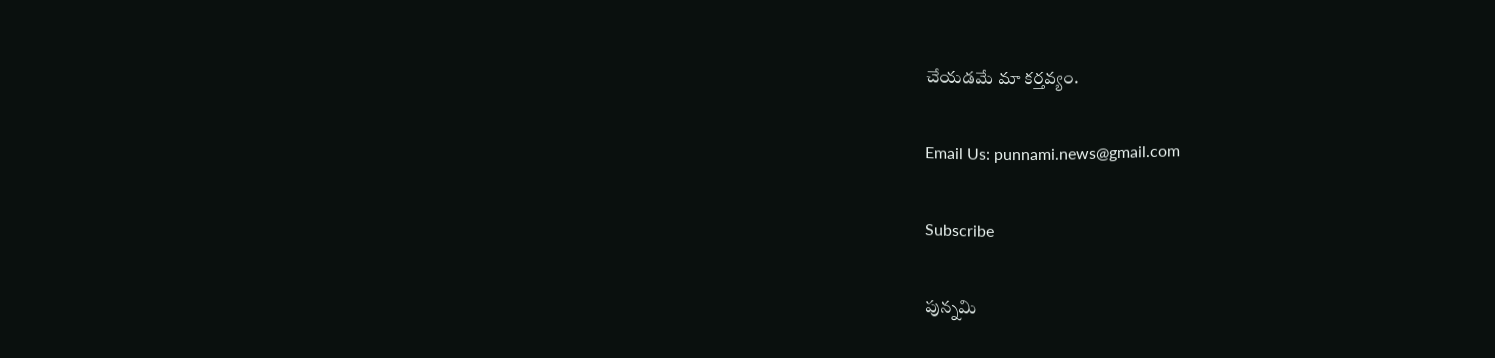చేయడమే మా కర్తవ్యం.

Email Us: punnami.news@gmail.com

Subscribe

పున్నమి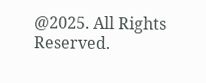@2025. All Rights Reserved.